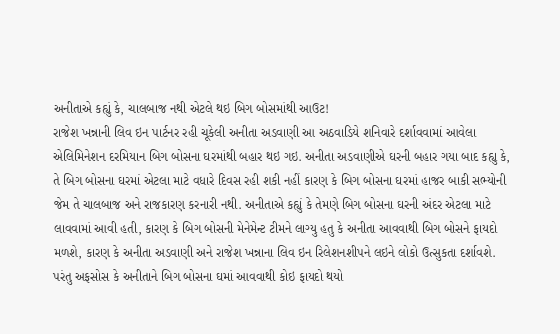અનીતાએ કહ્યું કે, ચાલબાજ નથી એટલે થઇ બિગ બોસમાંથી આઉટ!
રાજેશ ખન્નાની લિવ ઇન પાર્ટનર રહી ચૂકેલી અનીતા અડવાણી આ અઠવાડિયે શનિવારે દર્શાવવામાં આવેલા એલિમિનેશન દરમિયાન બિગ બોસના ઘરમાંથી બહાર થઇ ગઇ. અનીતા અડવાણીએ ઘરની બહાર ગયા બાદ કહ્યુ કે, તે બિગ બોસના ઘરમાં એટલા માટે વધારે દિવસ રહી શકી નહીં કારણ કે બિગ બોસના ઘરમાં હાજર બાકી સભ્યોની જેમ તે ચાલબાજ અને રાજકારણ કરનારી નથી. અનીતાએ કહ્યું કે તેમણે બિગ બોસના ઘરની અંદર એટલા માટે લાવવામાં આવી હતી, કારણ કે બિગ બોસની મેનેમેન્ટ ટીમને લાગ્યુ હતુ કે અનીતા આવવાથી બિગ બોસને ફાયદો મળશે, કારણ કે અનીતા અડવાણી અને રાજેશ ખન્નાના લિવ ઇન રિલેશનશીપને લઇને લોકો ઉત્સુકતા દર્શાવશે.
પરંતુ અફસોસ કે અનીતાને બિગ બોસના ઘમાં આવવાથી કોઇ ફાયદો થયો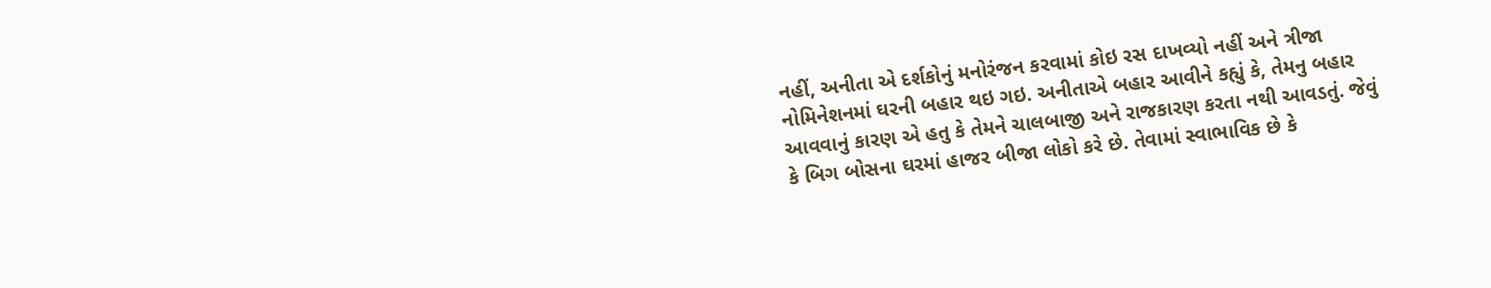નહીં, અનીતા એ દર્શકોનું મનોરંજન કરવામાં કોઇ રસ દાખવ્યો નહીં અને ત્રીજા નોમિનેશનમાં ઘરની બહાર થઇ ગઇ. અનીતાએ બહાર આવીને કહ્યું કે, તેમનુ બહાર આવવાનું કારણ એ હતુ કે તેમને ચાલબાજી અને રાજકારણ કરતા નથી આવડતું. જેવું કે બિગ બોસના ઘરમાં હાજર બીજા લોકો કરે છે. તેવામાં સ્વાભાવિક છે કે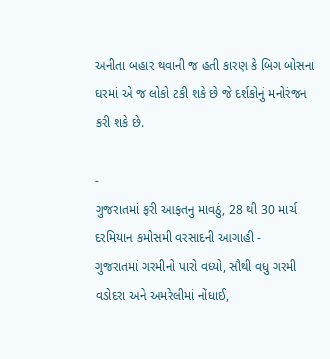અનીતા બહાર થવાની જ હતી કારણ કે બિગ બોસના ઘરમાં એ જ લોકો ટકી શકે છે જે દર્શકોનું મનોરંજન કરી શકે છે.

-
ગુજરાતમાં ફરી આફતનુ માવઠું, 28 થી 30 માર્ચ દરમિયાન કમોસમી વરસાદની આગાહી -
ગુજરાતમાં ગરમીનો પારો વધ્યો, સૌથી વધુ ગરમી વડોદરા અને અમરેલીમાં નોંધાઈ,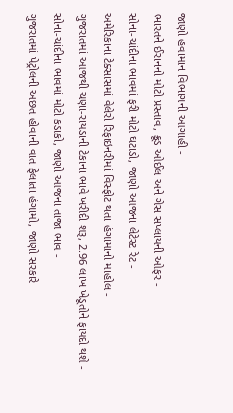જાણો હવામાન વિભાગની આગાહી -
ભારતને ઈરાનનો મોટો પ્રસ્તાવ, ક્રૂડ ઓઈલ અને ગેસ સપ્લાયની ઓફર -
સોના-ચાંદીના ભાવમાં ફરી મોટો ઘટાડો, જાણો આજના લેટેસ્ટ રેટ -
અમેરિકાના ટેક્સાસમાં વેલેરો રિફાઇનરીમાં વિસ્ફોટ થતા હંગામાનો માહોલ -
ગુજરાતમાં આજથી ચણા-રાયડાની ટેકાના ભાવે ખરીદી શરૂ, 2.96 લાખ ખેડૂતોને ફાયદો થશે -
સોના-ચાંદીના ભાવમાં મોટો કડાકો, જાણો આજના તાજા ભાવ -
ગુજરાતમાં પેટ્રોલની અછત હોવાની વાત ફેલાતા હંગામો, જાણો સરકારે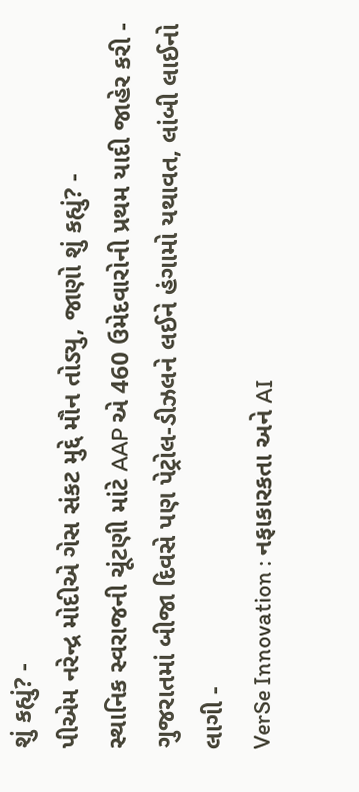શું કહ્યું? -
પીએમ નરેન્દ્ર મોદીએ ગેસ સંકટ મુદ્દે મૌન તોડ્યુ, જાણો શું કહ્યું? -
સ્થાનિક સ્વરાજની ચૂંટણી માંટે AAP એ 460 ઉમેદવારોની પ્રથમ યાદી જાહેર કરી -
ગુજરાતમાં બીજા દિવસે પણ પેટ્રોલ-ડીઝલને લઈને હંગામો યથાવત, લાંબી લાઈનો લાગી -
VerSe Innovation : નફાકારકતા અને AI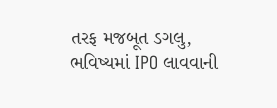તરફ મજબૂત ડગલુ, ભવિષ્યમાં IPO લાવવાની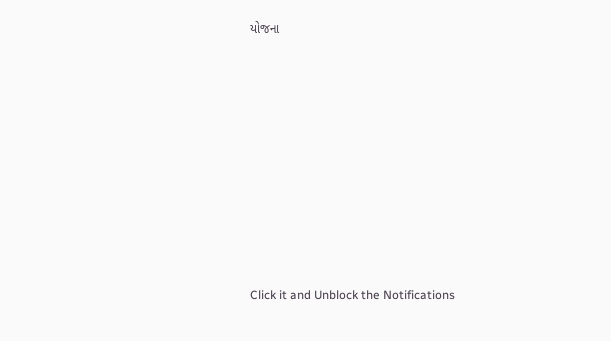યોજના











Click it and Unblock the Notifications